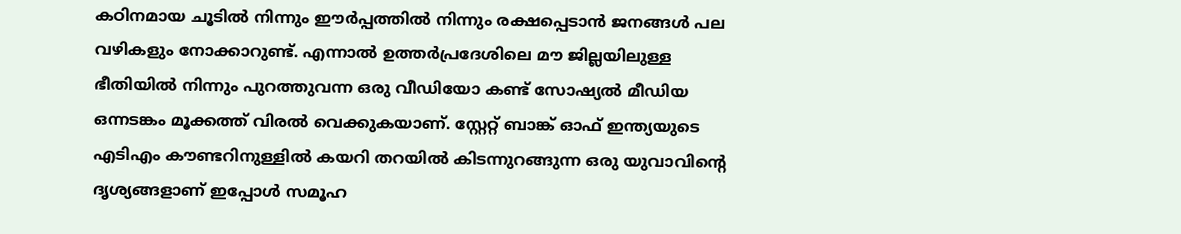കഠിനമായ ചൂടിൽ നിന്നും ഈർപ്പത്തിൽ നിന്നും രക്ഷപ്പെടാൻ ജനങ്ങൾ പല വഴികളും നോക്കാറുണ്ട്. എന്നാൽ ഉത്തർപ്രദേശിലെ മൗ ജില്ലയിലുള്ള ഭീതിയിൽ നിന്നും പുറത്തുവന്ന ഒരു വീഡിയോ കണ്ട് സോഷ്യൽ മീഡിയ ഒന്നടങ്കം മൂക്കത്ത് വിരൽ വെക്കുകയാണ്. സ്റ്റേറ്റ് ബാങ്ക് ഓഫ് ഇന്ത്യയുടെ എടിഎം കൗണ്ടറിനുള്ളിൽ കയറി തറയിൽ കിടന്നുറങ്ങുന്ന ഒരു യുവാവിന്റെ ദൃശ്യങ്ങളാണ് ഇപ്പോൾ സമൂഹ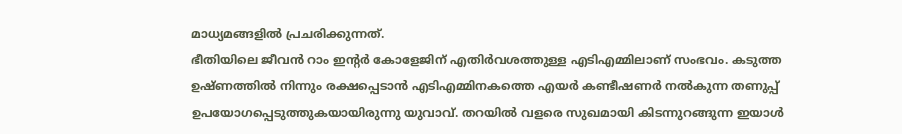മാധ്യമങ്ങളിൽ പ്രചരിക്കുന്നത്.
ഭീതിയിലെ ജീവൻ റാം ഇന്റർ കോളേജിന് എതിർവശത്തുള്ള എടിഎമ്മിലാണ് സംഭവം. കടുത്ത ഉഷ്ണത്തിൽ നിന്നും രക്ഷപ്പെടാൻ എടിഎമ്മിനകത്തെ എയർ കണ്ടീഷണർ നൽകുന്ന തണുപ്പ് ഉപയോഗപ്പെടുത്തുകയായിരുന്നു യുവാവ്. തറയിൽ വളരെ സുഖമായി കിടന്നുറങ്ങുന്ന ഇയാൾ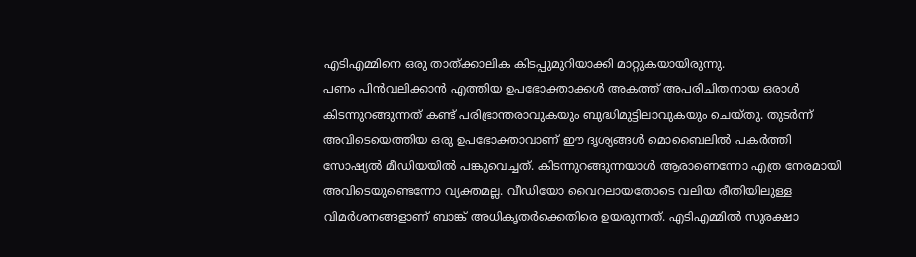എടിഎമ്മിനെ ഒരു താത്ക്കാലിക കിടപ്പുമുറിയാക്കി മാറ്റുകയായിരുന്നു.
പണം പിൻവലിക്കാൻ എത്തിയ ഉപഭോക്താക്കൾ അകത്ത് അപരിചിതനായ ഒരാൾ കിടന്നുറങ്ങുന്നത് കണ്ട് പരിഭ്രാന്തരാവുകയും ബുദ്ധിമുട്ടിലാവുകയും ചെയ്തു. തുടർന്ന് അവിടെയെത്തിയ ഒരു ഉപഭോക്താവാണ് ഈ ദൃശ്യങ്ങൾ മൊബൈലിൽ പകർത്തി സോഷ്യൽ മീഡിയയിൽ പങ്കുവെച്ചത്. കിടന്നുറങ്ങുന്നയാൾ ആരാണെന്നോ എത്ര നേരമായി അവിടെയുണ്ടെന്നോ വ്യക്തമല്ല. വീഡിയോ വൈറലായതോടെ വലിയ രീതിയിലുള്ള വിമർശനങ്ങളാണ് ബാങ്ക് അധികൃതർക്കെതിരെ ഉയരുന്നത്. എടിഎമ്മിൽ സുരക്ഷാ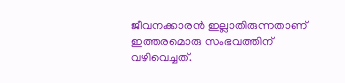ജീവനക്കാരൻ ഇല്ലാതിരുന്നതാണ് ഇത്തരമൊരു സംഭവത്തിന് വഴിവെച്ചത്.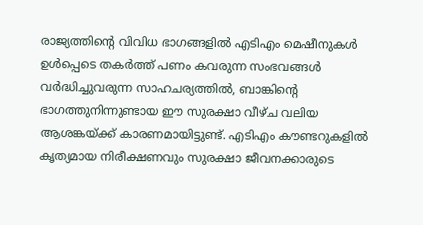രാജ്യത്തിന്റെ വിവിധ ഭാഗങ്ങളിൽ എടിഎം മെഷീനുകൾ ഉൾപ്പെടെ തകർത്ത് പണം കവരുന്ന സംഭവങ്ങൾ വർദ്ധിച്ചുവരുന്ന സാഹചര്യത്തിൽ, ബാങ്കിന്റെ ഭാഗത്തുനിന്നുണ്ടായ ഈ സുരക്ഷാ വീഴ്ച വലിയ ആശങ്കയ്ക്ക് കാരണമായിട്ടുണ്ട്. എടിഎം കൗണ്ടറുകളിൽ കൃത്യമായ നിരീക്ഷണവും സുരക്ഷാ ജീവനക്കാരുടെ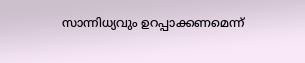സാന്നിധ്യവും ഉറപ്പാക്കണമെന്ന്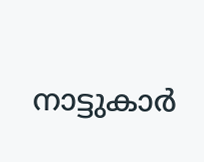നാട്ടുകാർ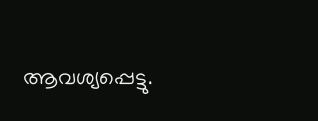ആവശ്യപ്പെട്ടു.